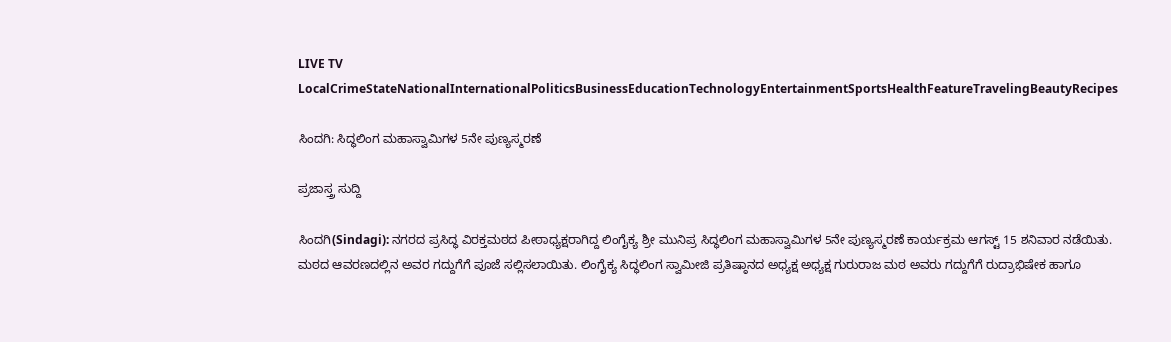LIVE TV LocalCrimeStateNationalInternationalPoliticsBusinessEducationTechnologyEntertainmentSportsHealthFeatureTravelingBeautyRecipes

ಸಿಂದಗಿ: ಸಿದ್ಧಲಿಂಗ ಮಹಾಸ್ವಾಮಿಗಳ 5ನೇ ಪುಣ್ಯಸ್ಮರಣೆ

ಪ್ರಜಾಸ್ತ್ರ ಸುದ್ದಿ

ಸಿಂದಗಿ(Sindagi): ನಗರದ ಪ್ರಸಿದ್ಧ ವಿರಕ್ತಮಠದ ಪೀಠಾಧ್ಯಕ್ಷರಾಗಿದ್ದ ಲಿಂಗೈಕ್ಯ ಶ್ರೀ ಮುನಿಪ್ರ ಸಿದ್ಧಲಿಂಗ ಮಹಾಸ್ವಾಮಿಗಳ 5ನೇ ಪುಣ್ಯಸ್ಮರಣೆ ಕಾರ್ಯಕ್ರಮ ಆಗಸ್ಟ್ 15 ಶನಿವಾರ ನಡೆಯಿತು. ಮಠದ ಆವರಣದಲ್ಲಿನ ಅವರ ಗದ್ದುಗೆಗೆ ಪೂಜೆ ಸಲ್ಲಿಸಲಾಯಿತು. ಲಿಂಗೈಕ್ಯ ಸಿದ್ಧಲಿಂಗ ಸ್ವಾಮೀಜಿ ಪ್ರತಿಷ್ಠಾನದ ಅಧ್ಯಕ್ಷ ಅಧ್ಯಕ್ಷ ಗುರುರಾಜ ಮಠ ಅವರು ಗದ್ದುಗೆಗೆ ರುದ್ರಾಭಿಷೇಕ ಹಾಗೂ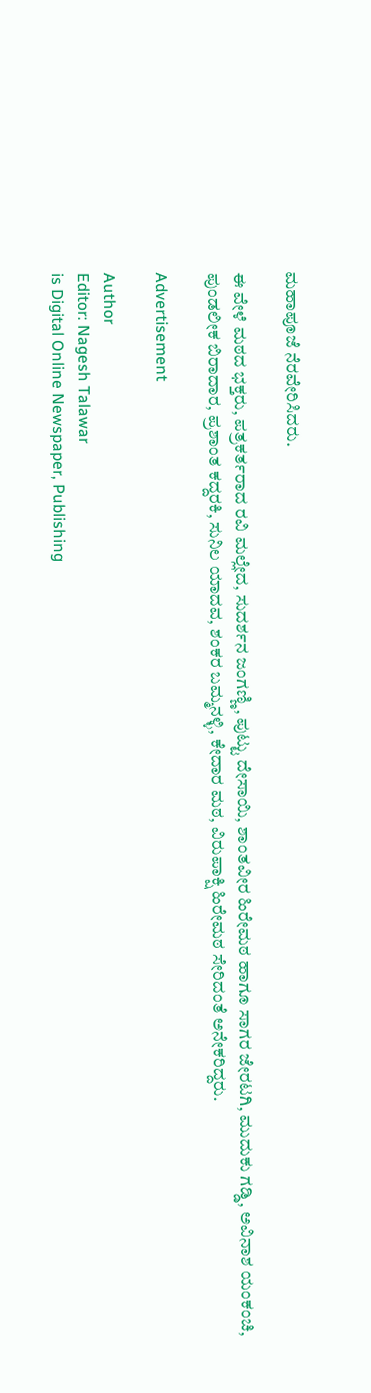ಮಹಾಪೂಜೆ ನೆರವೇರಿಸಿದರು.

ಈ ವೇಳೆ ಮಠದ ಭಕ್ತರು, ಪತ್ರಕರ್ತರಾದ ರವಿ ಮಲ್ಲೇದ, ಸುದರ್ಶನ ಜಂಗಣ್ಣಿ, ಪುಟ್ಟು ದೇಸಾಯಿ, ಶಾಂತವೀರ ಹಿರೇಮಠ ಹಾಗೂ ಸಾಗರ ಜೇರಟಗಿ, ಮುದುಕು ಗಡ್ಡಿ, ಅವಿನಾಶ ಯಂಕಂಚಿ, ಪುಂಡಲೀಕ ಬಿರಾದಾರ, ಪ್ರಶಾಂತ ಕದ್ದರಕಿ, ಸುನಿಲ ಯಾದವ, ಶಂಕರ ಬಮ್ಮನಳ್ಳಿ, ಕೇದಾರ ಮಠ, ವಿರುಪಾಕ್ಷಿ ಹಿರೇಮಠ ಸೇರಿದಂತೆ ಅನೇಕರಿದ್ದರು.

Advertisement

Author
Editor: Nagesh Talawar
is Digital Online Newspaper, Publishing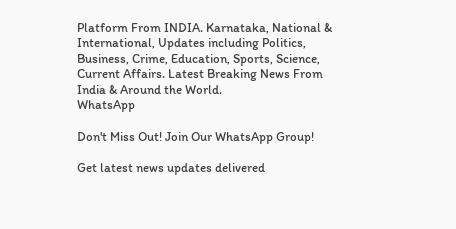Platform From INDIA. Karnataka, National & International, Updates including Politics, Business, Crime, Education, Sports, Science, Current Affairs. Latest Breaking News From India & Around the World.
WhatsApp

Don't Miss Out! Join Our WhatsApp Group!

Get latest news updates delivered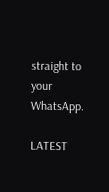straight to your WhatsApp.

LATEST